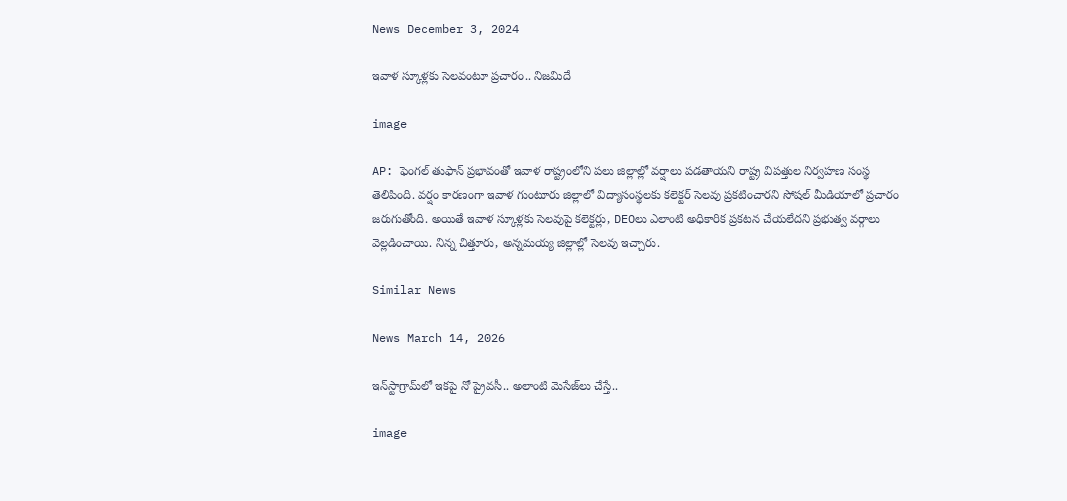News December 3, 2024

ఇవాళ స్కూళ్లకు సెలవంటూ ప్రచారం.. నిజమిదే

image

AP: ఫెంగల్ తుఫాన్ ప్రభావంతో ఇవాళ రాష్ట్రంలోని పలు జిల్లాల్లో వర్షాలు పడతాయని రాష్ట్ర విపత్తుల నిర్వహణ సంస్థ తెలిపింది. వర్షం కారణంగా ఇవాళ గుంటూరు జిల్లాలో విద్యాసంస్థలకు కలెక్టర్ సెలవు ప్రకటించారని సోషల్ మీడియాలో ప్రచారం జరుగుతోంది. అయితే ఇవాళ స్కూళ్లకు సెలవుపై కలెక్టర్లు, DEOలు ఎలాంటి అధికారిక ప్రకటన చేయలేదని ప్రభుత్వ వర్గాలు వెల్లడించాయి. నిన్న చిత్తూరు, అన్నమయ్య జిల్లాల్లో సెలవు ఇచ్చారు.

Similar News

News March 14, 2026

ఇన్‌స్టాగ్రామ్‌‌లో ఇకపై నో ప్రైవసీ.. అలాంటి మెసేజ్‌లు చేస్తే..

image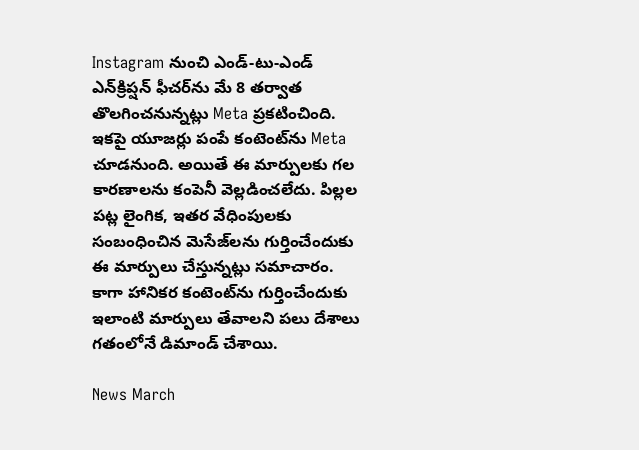Instagram నుంచి ఎండ్-టు-ఎండ్ ఎన్‌క్రిప్షన్ ఫీచర్‌ను మే 8 తర్వాత తొలగించనున్నట్లు Meta ప్రకటించింది. ఇకపై యూజర్లు పంపే కంటెంట్‌ను Meta చూడనుంది. అయితే ఈ మార్పులకు గల కారణాలను కంపెనీ వెల్లడించలేదు. పిల్లల పట్ల లైంగిక, ఇతర వేధింపులకు సంబంధించిన మెసేజ్‌లను గుర్తించేందుకు ఈ మార్పులు చేస్తున్నట్లు సమాచారం. కాగా హానికర కంటెంట్‌ను గుర్తించేందుకు ఇలాంటి మార్పులు తేవాలని పలు దేశాలు గతంలోనే డిమాండ్ చేశాయి.

News March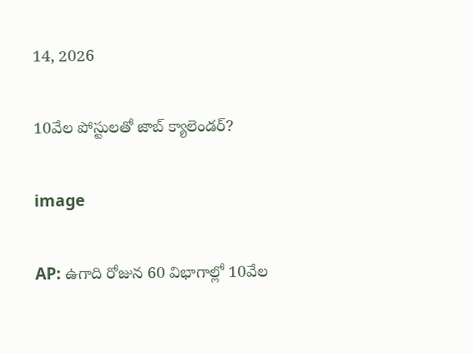14, 2026

10వేల పోస్టులతో జాబ్ క్యాలెండర్?

image

AP: ఉగాది రోజున 60 విభాగాల్లో 10వేల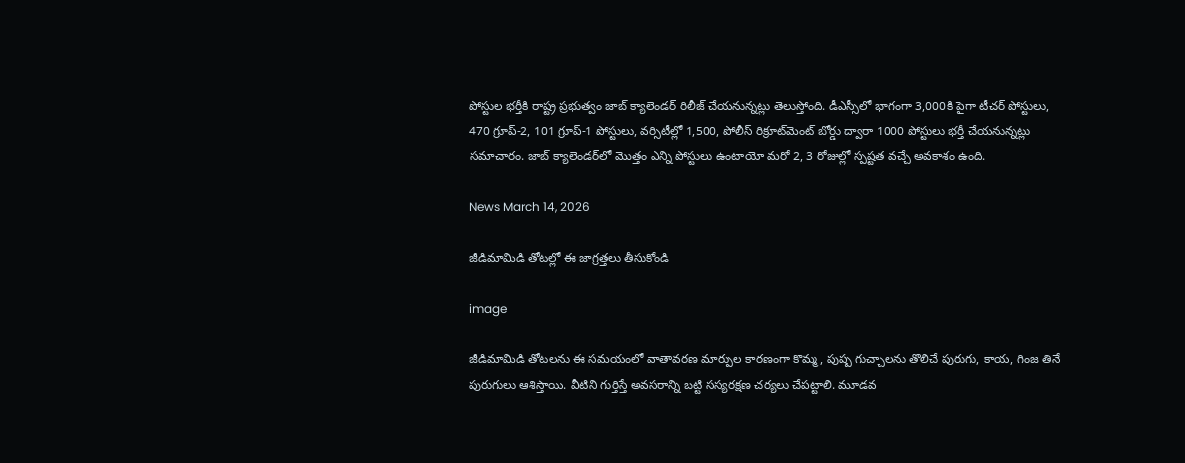పోస్టుల భర్తీకి రాష్ట్ర ప్రభుత్వం జాబ్ క్యాలెండర్ రిలీజ్ చేయనున్నట్లు తెలుస్తోంది. డీఎస్సీలో భాగంగా 3,000కి పైగా టీచర్ పోస్టులు, 470 గ్రూప్-2, 101 గ్రూప్-1 పోస్టులు, వర్సిటీల్లో 1,500, పోలీస్ రిక్రూట్‌మెంట్ బోర్డు ద్వారా 1000 పోస్టులు భర్తీ చేయనున్నట్లు సమాచారం. జాబ్ క్యాలెండర్‌లో మొత్తం ఎన్ని పోస్టులు ఉంటాయో మరో 2, 3 రోజుల్లో స్పష్టత వచ్చే అవకాశం ఉంది.

News March 14, 2026

జీడిమామిడి తోటల్లో ఈ జాగ్రత్తలు తీసుకోండి

image

జీడిమామిడి తోటలను ఈ సమయంలో వాతావరణ మార్పుల కారణంగా కొమ్మ, పుష్ప గుచ్చాలను తొలిచే పురుగు, కాయ, గింజ తినే పురుగులు ఆశిస్తాయి. వీటిని గుర్తిస్తే అవసరాన్ని బట్టి సస్యరక్షణ చర్యలు చేపట్టాలి. మూడవ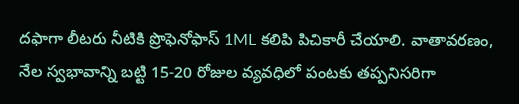దఫాగా లీటరు నీటికి ప్రొఫెనోఫాస్ 1ML కలిపి పిచికారీ చేయాలి. వాతావరణం, నేల స్వభావాన్ని బట్టి 15-20 రోజుల వ్యవధిలో పంటకు తప్పనిసరిగా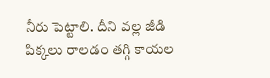నీరు పెట్టాలి. దీని వల్ల జీడి పిక్కలు రాలడం తగ్గి కాయల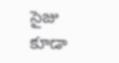సైజు కూడా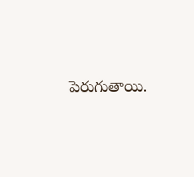పెరుగుతాయి.